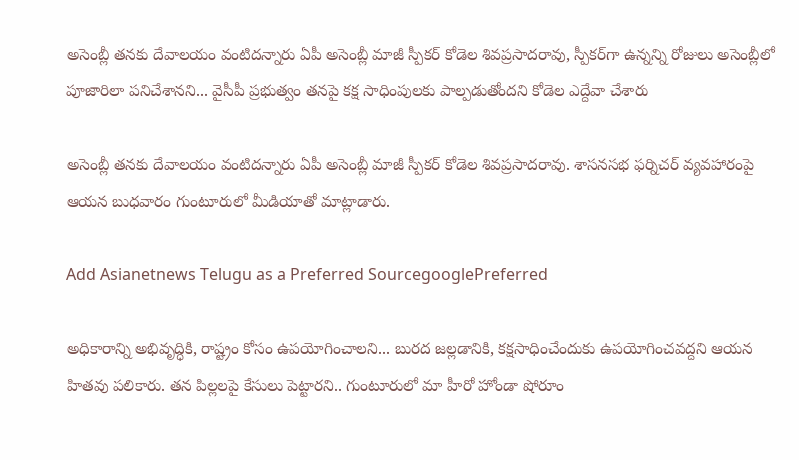అసెంబ్లీ తనకు దేవాలయం వంటిదన్నారు ఏపీ అసెంబ్లీ మాజీ స్పీకర్ కోడెల శివప్రసాదరావు, స్పీకర్‌గా ఉన్నన్ని రోజులు అసెంబ్లీలో పూజారిలా పనిచేశానని... వైసీపీ ప్రభుత్వం తనపై కక్ష సాధింపులకు పాల్పడుతోందని కోడెల ఎద్దేవా చేశారు

అసెంబ్లీ తనకు దేవాలయం వంటిదన్నారు ఏపీ అసెంబ్లీ మాజీ స్పీకర్ కోడెల శివప్రసాదరావు. శాసనసభ ఫర్నిచర్‌ వ్యవహారంపై ఆయన బుధవారం గుంటూరులో మీడియాతో మాట్లాడారు.

Add Asianetnews Telugu as a Preferred SourcegooglePreferred

అధికారాన్ని అభివృద్ధికి, రాష్ట్రం కోసం ఉపయోగించాలని... బురద జల్లడానికి, కక్షసాధించేందుకు ఉపయోగించవద్దని ఆయన హితవు పలికారు. తన పిల్లలపై కేసులు పెట్టారని.. గుంటూరులో మా హీరో హోండా షోరూం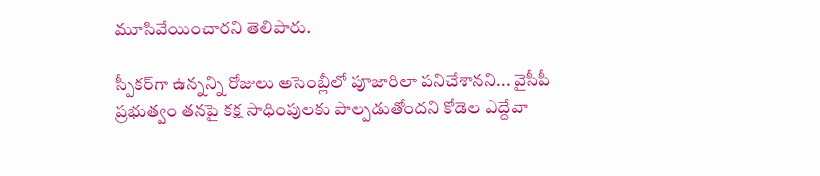మూసివేయించారని తెలిపారు.

స్పీకర్‌గా ఉన్నన్ని రోజులు అసెంబ్లీలో పూజారిలా పనిచేశానని... వైసీపీ ప్రభుత్వం తనపై కక్ష సాధింపులకు పాల్పడుతోందని కోడెల ఎద్దేవా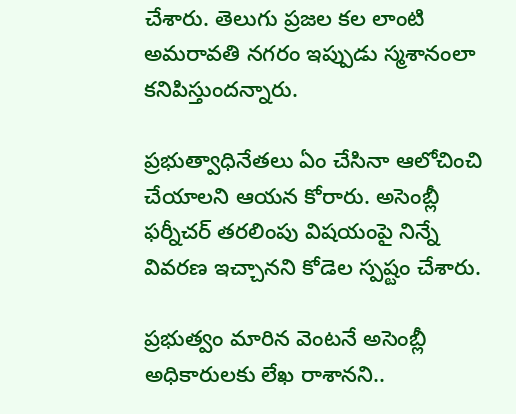చేశారు. తెలుగు ప్రజల కల లాంటి అమరావతి నగరం ఇప్పుడు స్మశానంలా కనిపిస్తుందన్నారు.

ప్రభుత్వాధినేతలు ఏం చేసినా ఆలోచించి చేయాలని ఆయన కోరారు. అసెంబ్లీ ఫర్నీచర్ తరలింపు విషయంపై నిన్నే వివరణ ఇచ్చానని కోడెల స్పష్టం చేశారు.

ప్రభుత్వం మారిన వెంటనే అసెంబ్లీ అధికారులకు లేఖ రాశానని..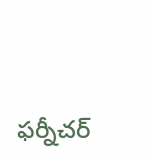ఫర్నీచర్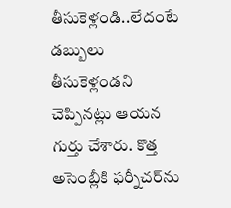తీసుకెళ్లండి..లేదంటే డబ్బులు తీసుకెళ్లండని చెప్పినట్లు ఆయన గుర్తు చేశారు. కొత్త అసెంబ్లీకి ఫర్నీచర్‌ను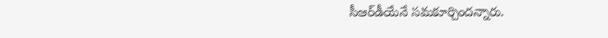సీఆర్‌డీయేనే సమకూర్చిందన్నారు.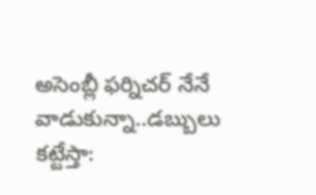అసెంబ్లీ ఫర్నిచర్ నేనే వాడుకున్నా..డబ్బులు కట్టేస్తా: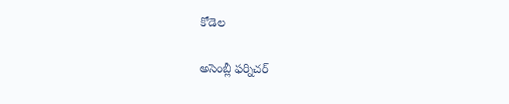కోడెల

అసెంబ్లీ ఫర్నిచర్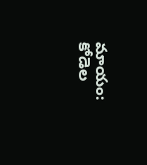మాయం: కోడెల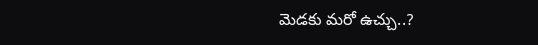మెడకు మరో ఉచ్చు..?